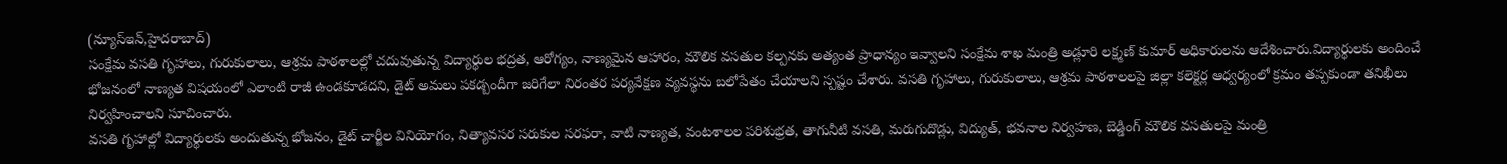(న్యూస్ఇన్,హైదరాబాద్)
సంక్షేమ వసతి గృహాలు, గురుకులాలు, ఆశ్రమ పాఠశాలల్లో చదువుతున్న విద్యార్థుల భద్రత, ఆరోగ్యం, నాణ్యమైన ఆహారం, మౌలిక వసతుల కల్పనకు అత్యంత ప్రాధాన్యం ఇవ్వాలని సంక్షేమ శాఖ మంత్రి అడ్లూరి లక్ష్మణ్ కుమార్ అధికారులను ఆదేశించారు.విద్యార్థులకు అందించే భోజనంలో నాణ్యత విషయంలో ఎలాంటి రాజీ ఉండకూడదని, డైట్ అమలు పకడ్బందీగా జరిగేలా నిరంతర పర్యవేక్షణ వ్యవస్థను బలోపేతం చేయాలని స్పష్టం చేశారు. వసతి గృహాలు, గురుకులాలు, ఆశ్రమ పాఠశాలలపై జిల్లా కలెక్టర్ల ఆధ్వర్యంలో క్రమం తప్పకుండా తనిఖీలు నిర్వహించాలని సూచించారు.
వసతి గృహాల్లో విద్యార్థులకు అందుతున్న భోజనం, డైట్ చార్జీల వినియోగం, నిత్యావసర సరుకుల సరఫరా, వాటి నాణ్యత, వంటశాలల పరిశుభ్రత, తాగునీటి వసతి, మరుగుదొడ్లు, విద్యుత్, భవనాల నిర్వహణ, బెడ్డింగ్ మౌలిక వసతులపై మంత్రి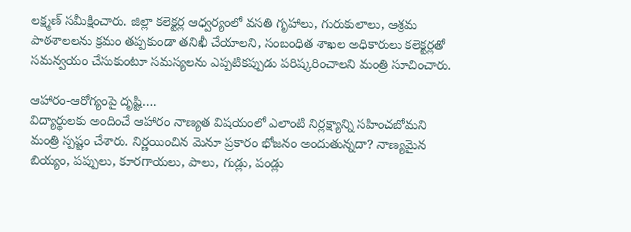లక్ష్మణ్ సమీక్షించారు. జిల్లా కలెక్టర్ల ఆధ్వర్యంలో వసతి గృహాలు, గురుకులాలు, ఆశ్రమ పాఠశాలలను క్రమం తప్పకుండా తనిఖీ చేయాలని, సంబంధిత శాఖల అధికారులు కలెక్టర్లతో సమన్వయం చేసుకుంటూ సమస్యలను ఎప్పటికప్పుడు పరిష్కరించాలని మంత్రి సూచించారు.

ఆహారం-ఆరోగ్యంపై దృష్టి….
విద్యార్థులకు అందించే ఆహారం నాణ్యత విషయంలో ఎలాంటి నిర్లక్ష్యాన్ని సహించబోమని మంత్రి స్పష్టం చేశారు. నిర్ణయించిన మెనూ ప్రకారం భోజనం అందుతున్నదా? నాణ్యమైన బియ్యం, పప్పులు, కూరగాయలు, పాలు, గుడ్లు, పండ్లు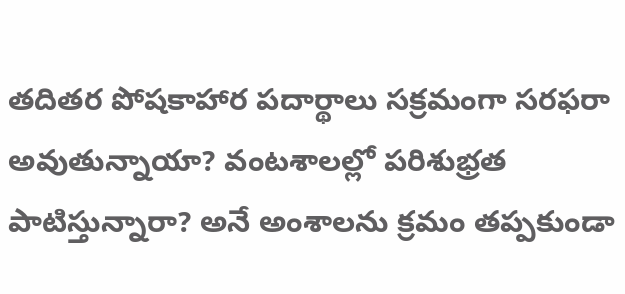తదితర పోషకాహార పదార్థాలు సక్రమంగా సరఫరా అవుతున్నాయా? వంటశాలల్లో పరిశుభ్రత పాటిస్తున్నారా? అనే అంశాలను క్రమం తప్పకుండా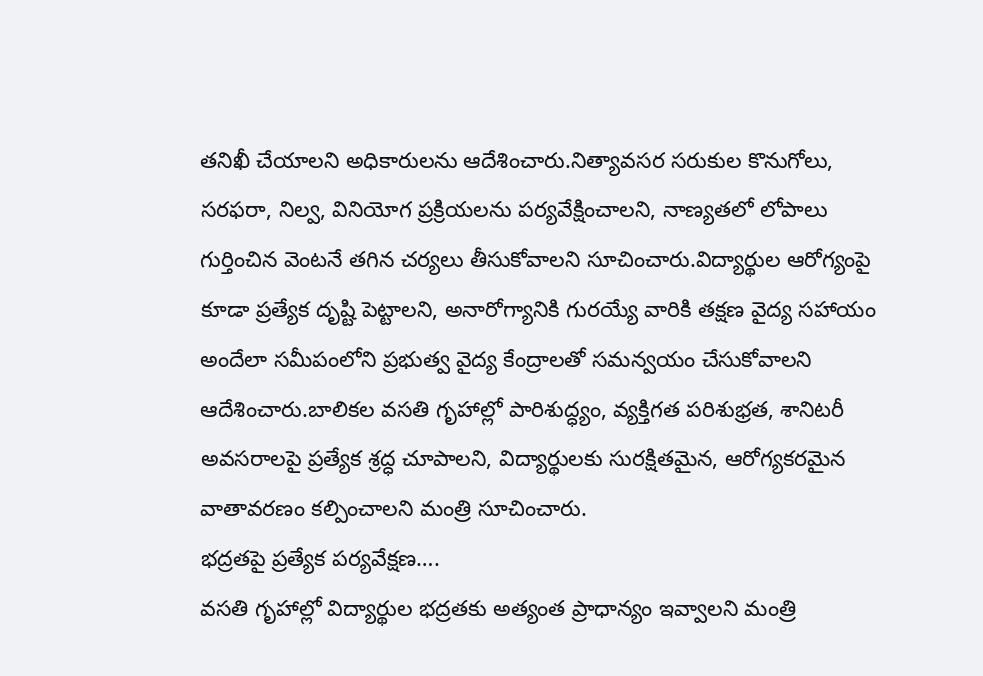తనిఖీ చేయాలని అధికారులను ఆదేశించారు.నిత్యావసర సరుకుల కొనుగోలు, సరఫరా, నిల్వ, వినియోగ ప్రక్రియలను పర్యవేక్షించాలని, నాణ్యతలో లోపాలు గుర్తించిన వెంటనే తగిన చర్యలు తీసుకోవాలని సూచించారు.విద్యార్థుల ఆరోగ్యంపై కూడా ప్రత్యేక దృష్టి పెట్టాలని, అనారోగ్యానికి గురయ్యే వారికి తక్షణ వైద్య సహాయం అందేలా సమీపంలోని ప్రభుత్వ వైద్య కేంద్రాలతో సమన్వయం చేసుకోవాలని ఆదేశించారు.బాలికల వసతి గృహాల్లో పారిశుద్ధ్యం, వ్యక్తిగత పరిశుభ్రత, శానిటరీ అవసరాలపై ప్రత్యేక శ్రద్ధ చూపాలని, విద్యార్థులకు సురక్షితమైన, ఆరోగ్యకరమైన వాతావరణం కల్పించాలని మంత్రి సూచించారు.
భద్రతపై ప్రత్యేక పర్యవేక్షణ….
వసతి గృహాల్లో విద్యార్థుల భద్రతకు అత్యంత ప్రాధాన్యం ఇవ్వాలని మంత్రి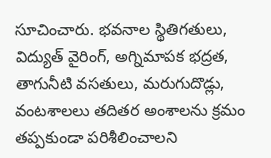సూచించారు. భవనాల స్థితిగతులు, విద్యుత్ వైరింగ్, అగ్నిమాపక భద్రత, తాగునీటి వసతులు, మరుగుదొడ్లు, వంటశాలలు తదితర అంశాలను క్రమం తప్పకుండా పరిశీలించాలని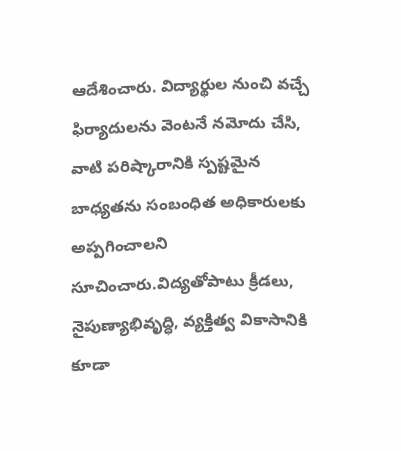ఆదేశించారు. విద్యార్థుల నుంచి వచ్చే ఫిర్యాదులను వెంటనే నమోదు చేసి, వాటి పరిష్కారానికి స్పష్టమైన బాధ్యతను సంబంధిత అధికారులకు అప్పగించాలని సూచించారు.విద్యతోపాటు క్రీడలు, నైపుణ్యాభివృద్ధి, వ్యక్తిత్వ వికాసానికి కూడా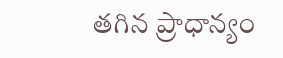తగిన ప్రాధాన్యం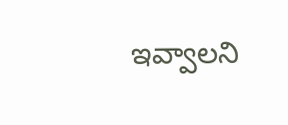ఇవ్వాలని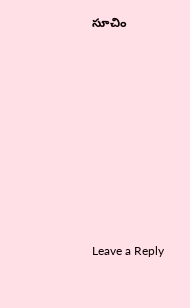సూచిం












Leave a Reply